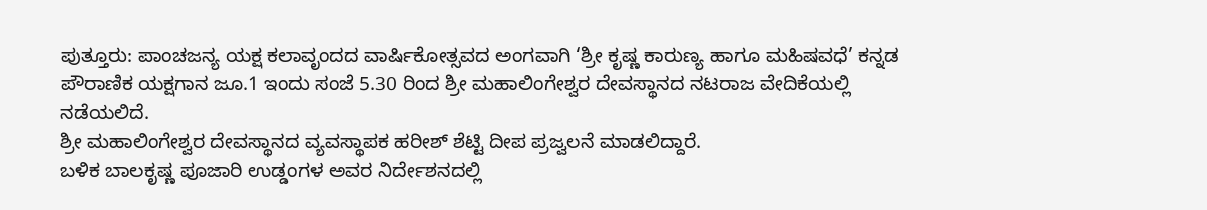ಪುತ್ತೂರು: ಪಾಂಚಜನ್ಯ ಯಕ್ಷ ಕಲಾವೃಂದದ ವಾರ್ಷಿಕೋತ್ಸವದ ಅಂಗವಾಗಿ ‘ಶ್ರೀ ಕೃಷ್ಣ ಕಾರುಣ್ಯ ಹಾಗೂ ಮಹಿಷವಧೆ’ ಕನ್ನಡ ಪೌರಾಣಿಕ ಯಕ್ಷಗಾನ ಜೂ.1 ಇಂದು ಸಂಜೆ 5.30 ರಿಂದ ಶ್ರೀ ಮಹಾಲಿಂಗೇಶ್ವರ ದೇವಸ್ಥಾನದ ನಟರಾಜ ವೇದಿಕೆಯಲ್ಲಿ ನಡೆಯಲಿದೆ.
ಶ್ರೀ ಮಹಾಲಿಂಗೇಶ್ವರ ದೇವಸ್ಥಾನದ ವ್ಯವಸ್ಥಾಪಕ ಹರೀಶ್ ಶೆಟ್ಟಿ ದೀಪ ಪ್ರಜ್ವಲನೆ ಮಾಡಲಿದ್ದಾರೆ.
ಬಳಿಕ ಬಾಲಕೃಷ್ಣ ಪೂಜಾರಿ ಉಡ್ಡಂಗಳ ಅವರ ನಿರ್ದೇಶನದಲ್ಲಿ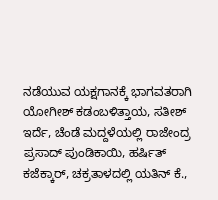ನಡೆಯುವ ಯಕ್ಷಗಾನಕ್ಕೆ ಭಾಗವತರಾಗಿ ಯೋಗೀಶ್ ಕಡಂಬಳಿತ್ತಾಯ, ಸತೀಶ್ ಇರ್ದೆ, ಚೆಂಡೆ ಮದ್ದಳೆಯಲ್ಲಿ ರಾಜೇಂದ್ರ ಪ್ರಸಾದ್ ಪುಂಡಿಕಾಯಿ, ಹರ್ಷಿತ್ ಕಜೆಕ್ಕಾರ್, ಚಕ್ರತಾಳದಲ್ಲಿ ಯತಿನ್ ಕೆ.,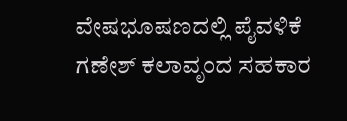ವೇಷಭೂಷಣದಲ್ಲಿ ಪೈವಳಿಕೆ ಗಣೇಶ್ ಕಲಾವೃಂದ ಸಹಕಾರ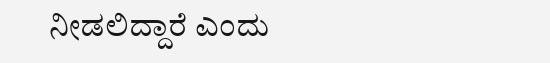ನೀಡಲಿದ್ದಾರೆ ಎಂದು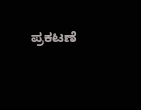ಪ್ರಕಟಣೆ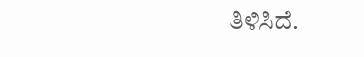ತಿಳಿಸಿದೆ.